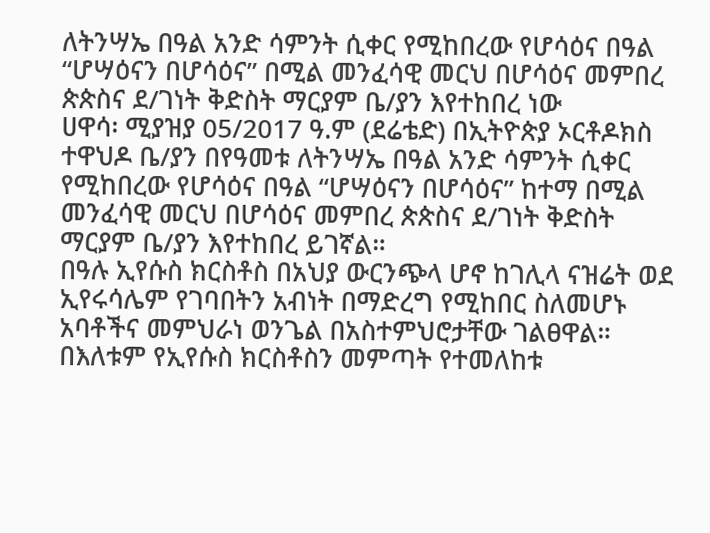ለትንሣኤ በዓል አንድ ሳምንት ሲቀር የሚከበረው የሆሳዕና በዓል “ሆሣዕናን በሆሳዕና” በሚል መንፈሳዊ መርህ በሆሳዕና መምበረ ጵጵስና ደ/ገነት ቅድስት ማርያም ቤ/ያን እየተከበረ ነው
ሀዋሳ፡ ሚያዝያ 05/2017 ዓ.ም (ደሬቴድ) በኢትዮጵያ ኦርቶዶክስ ተዋህዶ ቤ/ያን በየዓመቱ ለትንሣኤ በዓል አንድ ሳምንት ሲቀር የሚከበረው የሆሳዕና በዓል “ሆሣዕናን በሆሳዕና” ከተማ በሚል መንፈሳዊ መርህ በሆሳዕና መምበረ ጵጵስና ደ/ገነት ቅድስት ማርያም ቤ/ያን እየተከበረ ይገኛል።
በዓሉ ኢየሱስ ክርስቶስ በአህያ ውርንጭላ ሆኖ ከገሊላ ናዝሬት ወደ ኢየሩሳሌም የገባበትን አብነት በማድረግ የሚከበር ስለመሆኑ አባቶችና መምህራነ ወንጌል በአስተምህሮታቸው ገልፀዋል።
በእለቱም የኢየሱስ ክርስቶስን መምጣት የተመለከቱ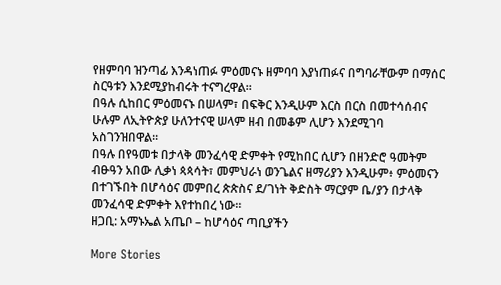የዘምባባ ዝንጣፊ እንዳነጠፉ ምዕመናኑ ዘምባባ እያነጠፉና በግባራቸውም በማሰር ስርዓቱን እንደሚያከብሩት ተናግረዋል።
በዓሉ ሲከበር ምዕመናኑ በሠላም፣ በፍቅር እንዲሁም እርስ በርስ በመተሳሰብና ሁሉም ለኢትዮጵያ ሁለንተናዊ ሠላም ዘብ በመቆም ሊሆን እንደሚገባ አስገንዝበዋል።
በዓሉ በየዓመቱ በታላቅ መንፈሳዊ ድምቀት የሚከበር ሲሆን በዘንድሮ ዓመትም ብፁዓን አበው ሊቃነ ጳጳሳት፣ መምህራነ ወንጌልና ዘማሪያን እንዲሁም፥ ምዕመናን በተገኙበት በሆሳዕና መምበረ ጵጵስና ደ/ገነት ቅድስት ማርያም ቤ/ያን በታላቅ መንፈሳዊ ድምቀት እየተከበረ ነው።
ዘጋቢ: አማኑኤል አጤቦ – ከሆሳዕና ጣቢያችን

More Stories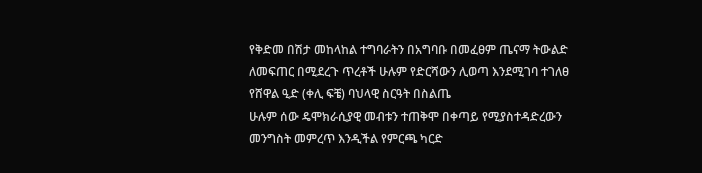የቅድመ በሽታ መከላከል ተግባራትን በአግባቡ በመፈፀም ጤናማ ትውልድ ለመፍጠር በሚደረጉ ጥረቶች ሁሉም የድርሻውን ሊወጣ እንደሚገባ ተገለፀ
የሸዋል ዒድ (ቀሊ ፍቼ) ባህላዊ ስርዓት በስልጤ
ሁሉም ሰው ዴሞክራሲያዊ መብቱን ተጠቅሞ በቀጣይ የሚያስተዳድረውን መንግስት መምረጥ እንዲችል የምርጫ ካርድ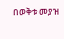በወቅቱ መያዝ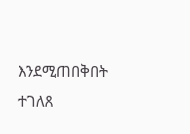እንደሚጠበቅበት ተገለጸ